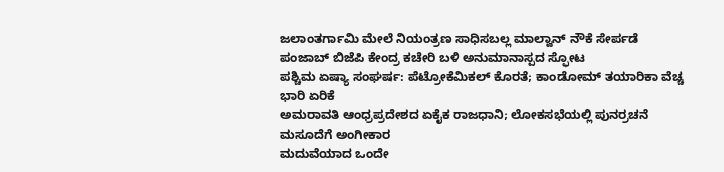ಜಲಾಂತರ್ಗಾಮಿ ಮೇಲೆ ನಿಯಂತ್ರಣ ಸಾಧಿಸಬಲ್ಲ ಮಾಲ್ವಾನ್ ನೌಕೆ ಸೇರ್ಪಡೆ
ಪಂಜಾಬ್ ಬಿಜೆಪಿ ಕೇಂದ್ರ ಕಚೇರಿ ಬಳಿ ಅನುಮಾನಾಸ್ಪದ ಸ್ಫೋಟ
ಪಶ್ಚಿಮ ಏಷ್ಯಾ ಸಂಘರ್ಷ: ಪೆಟ್ರೋಕೆಮಿಕಲ್ ಕೊರತೆ; ಕಾಂಡೋಮ್ ತಯಾರಿಕಾ ವೆಚ್ಚ ಭಾರಿ ಏರಿಕೆ
ಅಮರಾವತಿ ಆಂಧ್ರಪ್ರದೇಶದ ಏಕೈಕ ರಾಜಧಾನಿ; ಲೋಕಸಭೆಯಲ್ಲಿ ಪುನರ್ರಚನೆ ಮಸೂದೆಗೆ ಅಂಗೀಕಾರ
ಮದುವೆಯಾದ ಒಂದೇ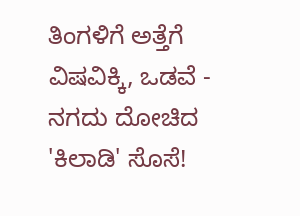ತಿಂಗಳಿಗೆ ಅತ್ತೆಗೆ ವಿಷವಿಕ್ಕಿ, ಒಡವೆ - ನಗದು ದೋಚಿದ 'ಕಿಲಾಡಿ' ಸೊಸೆ!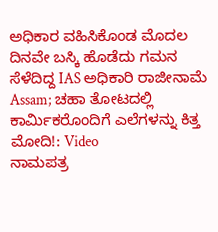ಅಧಿಕಾರ ವಹಿಸಿಕೊಂಡ ಮೊದಲ ದಿನವೇ ಬಸ್ಕಿ ಹೊಡೆದು ಗಮನ ಸೆಳೆದಿದ್ದ IAS ಅಧಿಕಾರಿ ರಾಜೀನಾಮೆ
Assam; ಚಹಾ ತೋಟದಲ್ಲಿ ಕಾರ್ಮಿಕರೊಂದಿಗೆ ಎಲೆಗಳನ್ನು ಕಿತ್ತ ಮೋದಿ!: Video
ನಾಮಪತ್ರ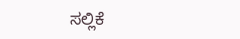ಸಲ್ಲಿಕೆ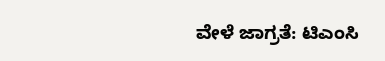ವೇಳೆ ಜಾಗ್ರತೆ: ಟಿಎಂಸಿ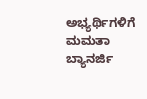ಅಭ್ಯರ್ಥಿಗಳಿಗೆ ಮಮತಾ ಬ್ಯಾನರ್ಜಿ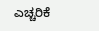ಎಚ್ಚರಿಕೆ